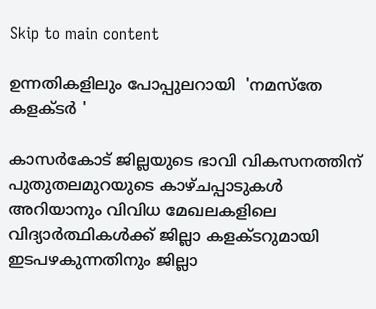Skip to main content

ഉന്നതികളിലും പോപ്പുലറായി  'നമസ്‌തേ കളക്ടര്‍ '

കാസര്‍കോട് ജില്ലയുടെ ഭാവി വികസനത്തിന് പുതുതലമുറയുടെ കാഴ്ചപ്പാടുകള്‍ അറിയാനും വിവിധ മേഖലകളിലെ വിദ്യാര്‍ത്ഥികള്‍ക്ക് ജില്ലാ കളക്ടറുമായി ഇടപഴകുന്നതിനും ജില്ലാ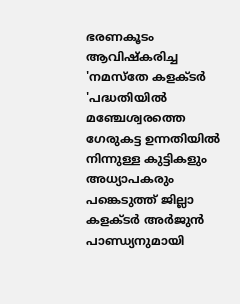ഭരണകൂടം ആവിഷ്‌കരിച്ച 'നമസ്‌തേ കളക്ടര്‍ 'പദ്ധതിയില്‍ മഞ്ചേശ്വരത്തെ ഗേരുകട്ട ഉന്നതിയില്‍ നിന്നുള്ള കുട്ടികളും അധ്യാപകരും പങ്കെടുത്ത് ജില്ലാ കളക്ടര്‍ അര്‍ജുന്‍ പാണ്ഡ്യനുമായി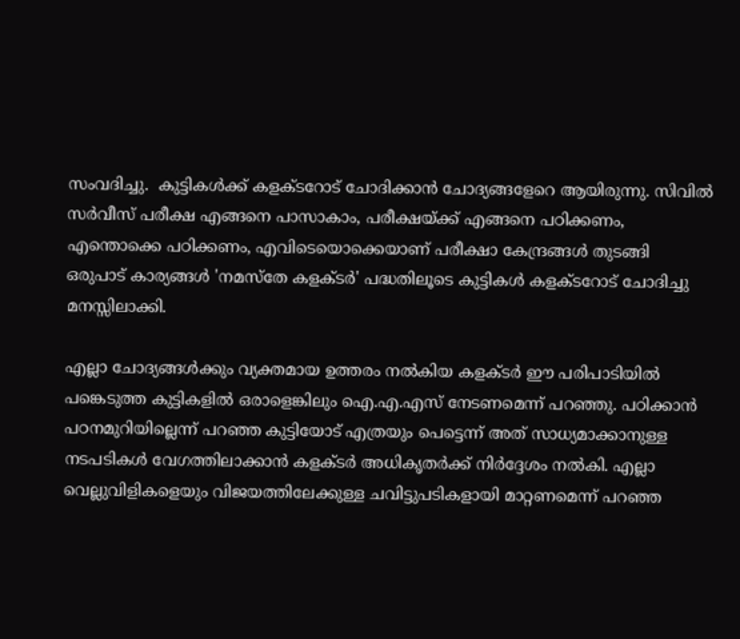സംവദിച്ചു.  കുട്ടികള്‍ക്ക് കളക്ടറോട് ചോദിക്കാന്‍ ചോദ്യങ്ങളേറെ ആയിരുന്നു. സിവില്‍ സര്‍വീസ് പരീക്ഷ എങ്ങനെ പാസാകാം, പരീക്ഷയ്ക്ക് എങ്ങനെ പഠിക്കണം, എന്തൊക്കെ പഠിക്കണം, എവിടെയൊക്കെയാണ് പരീക്ഷാ കേന്ദ്രങ്ങള്‍ തുടങ്ങി ഒരുപാട് കാര്യങ്ങള്‍ 'നമസ്‌തേ കളക്ടര്‍' പദ്ധതിലൂടെ കുട്ടികള്‍ കളക്ടറോട് ചോദിച്ചു മനസ്സിലാക്കി.

എല്ലാ ചോദ്യങ്ങള്‍ക്കും വ്യക്തമായ ഉത്തരം നല്‍കിയ കളക്ടര്‍ ഈ പരിപാടിയില്‍ പങ്കെടുത്ത കുട്ടികളില്‍ ഒരാളെങ്കിലും ഐ.എ.എസ് നേടണമെന്ന് പറഞ്ഞു. പഠിക്കാന്‍ പഠനമുറിയില്ലെന്ന് പറഞ്ഞ കുട്ടിയോട് എത്രയും പെട്ടെന്ന് അത് സാധ്യമാക്കാനുള്ള നടപടികള്‍ വേഗത്തിലാക്കാന്‍ കളക്ടര്‍ അധികൃതര്‍ക്ക് നിര്‍ദ്ദേശം നല്‍കി. എല്ലാ വെല്ലുവിളികളെയും വിജയത്തിലേക്കുള്ള ചവിട്ടുപടികളായി മാറ്റണമെന്ന് പറഞ്ഞ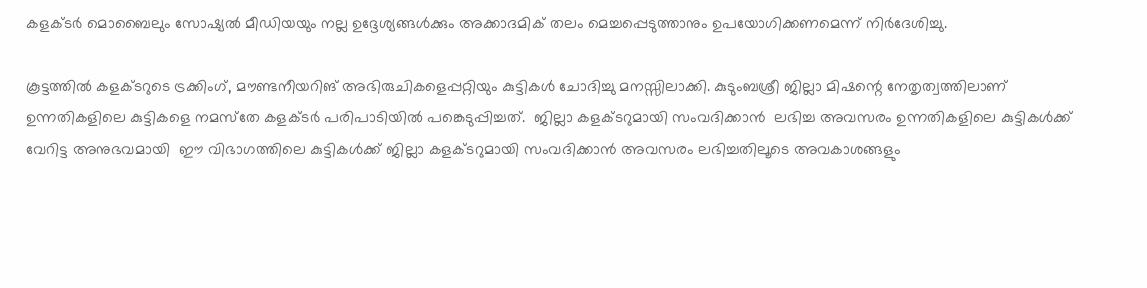കളക്ടര്‍ മൊബൈലും സോഷ്യല്‍ മീഡിയയും നല്ല ഉദ്ദേശ്യങ്ങള്‍ക്കും അക്കാദമിക് തലം മെച്ചപ്പെടുത്താനും ഉപയോഗിക്കണമെന്ന് നിര്‍ദേശിച്ചു.

കൂട്ടത്തില്‍ കളക്ടറുടെ ട്രക്കിംഗ്, മൗണ്ടനീയറിങ് അഭിരുചികളെപ്പറ്റിയും കുട്ടികള്‍ ചോദിച്ചു മനസ്സിലാക്കി. കുടുംബശ്രീ ജില്ലാ മിഷന്റെ നേതൃത്വത്തിലാണ് ഉന്നതികളിലെ കുട്ടികളെ നമസ്‌തേ കളക്ടര്‍ പരിപാടിയില്‍ പങ്കെടുപ്പിച്ചത്.  ജില്ലാ കളക്ടറുമായി സംവദിക്കാന്‍  ലഭിച്ച അവസരം ഉന്നതികളിലെ കുട്ടികള്‍ക്ക് വേറിട്ട അനുഭവമായി  ഈ വിഭാഗത്തിലെ കുട്ടികള്‍ക്ക് ജില്ലാ കളക്ടറുമായി സംവദിക്കാന്‍ അവസരം ലഭിച്ചതിലൂടെ അവകാശങ്ങളും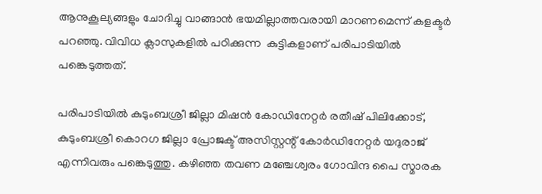ആനുകൂല്യങ്ങളും ചോദിച്ചു വാങ്ങാന്‍ ഭയമില്ലാത്തവരായി മാറണമെന്ന് കളക്ടര്‍ പറഞ്ഞു. വിവിധ ക്ലാസുകളില്‍ പഠിക്കുന്ന  കുട്ടികളാണ് പരിപാടിയില്‍ പങ്കെടുത്തത്.

പരിപാടിയില്‍ കുടുംബശ്രീ ജില്ലാ മിഷന്‍ കോഡിനേറ്റര്‍ രതീഷ് പിലിക്കോട്, കുടുംബശ്രീ കൊറഗ ജില്ലാ പ്രോജക്ട് അസിസ്റ്റന്റ് കോര്‍ഡിനേറ്റര്‍ യദുരാജ് എന്നിവരും പങ്കെടുത്തു. കഴിഞ്ഞ തവണ മഞ്ചേശ്വരം ഗോവിന്ദ പൈ സ്മാരക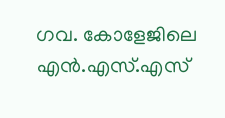ഗവ. കോളേജിലെ എന്‍.എസ്.എസ്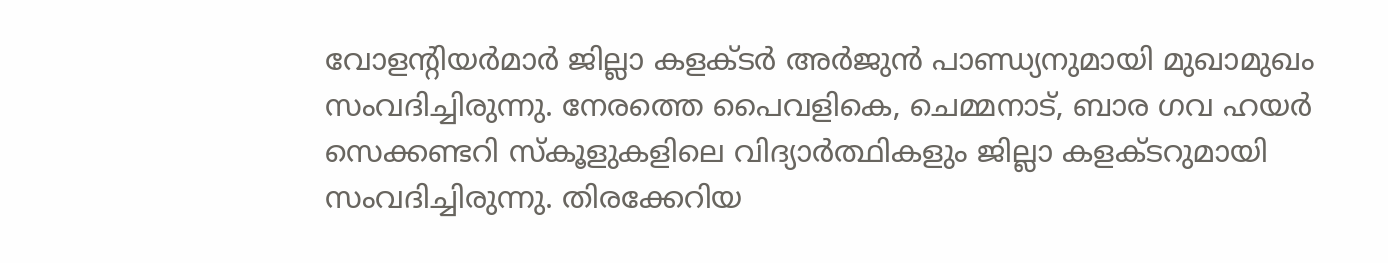വോളന്റിയര്‍മാര്‍ ജില്ലാ കളക്ടര്‍ അര്‍ജുന്‍ പാണ്ഡ്യനുമായി മുഖാമുഖം സംവദിച്ചിരുന്നു. നേരത്തെ പൈവളികെ, ചെമ്മനാട്, ബാര ഗവ ഹയര്‍ സെക്കണ്ടറി സ്‌കൂളുകളിലെ വിദ്യാര്‍ത്ഥികളും ജില്ലാ കളക്ടറുമായി സംവദിച്ചിരുന്നു. തിരക്കേറിയ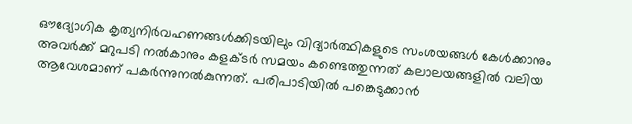ഔദ്യോഗിക കൃത്യനിര്‍വഹണങ്ങള്‍ക്കിടയിലും വിദ്യാര്‍ത്ഥികളുടെ സംശയങ്ങള്‍ കേള്‍ക്കാനും അവര്‍ക്ക് മറുപടി നല്‍കാനും കളക്ടര്‍ സമയം കണ്ടെത്തുന്നത് കലാലയങ്ങളില്‍ വലിയ ആവേശമാണ് പകര്‍ന്നുനല്‍കുന്നത്. പരിപാടിയില്‍ പങ്കെടുക്കാന്‍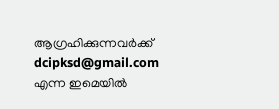ആഗ്രഹിക്കുന്നവര്‍ക്ക് dcipksd@gmail.com എന്ന ഇമെയില്‍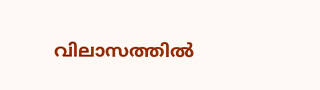വിലാസത്തില്‍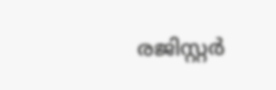രജിസ്റ്റര്‍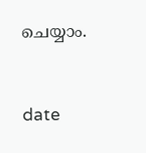ചെയ്യാം.


date